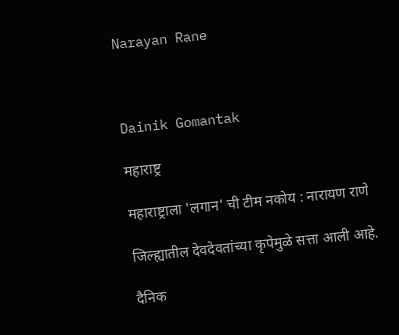Narayan Rane



Dainik Gomantak

महाराष्ट्र

महाराष्ट्राला 'लगान' ची टीम नकोय : नारायण राणे

जिल्ह्यातील देवदेवतांच्या कृपेमुळे सत्ता आली आहे.

दैनिक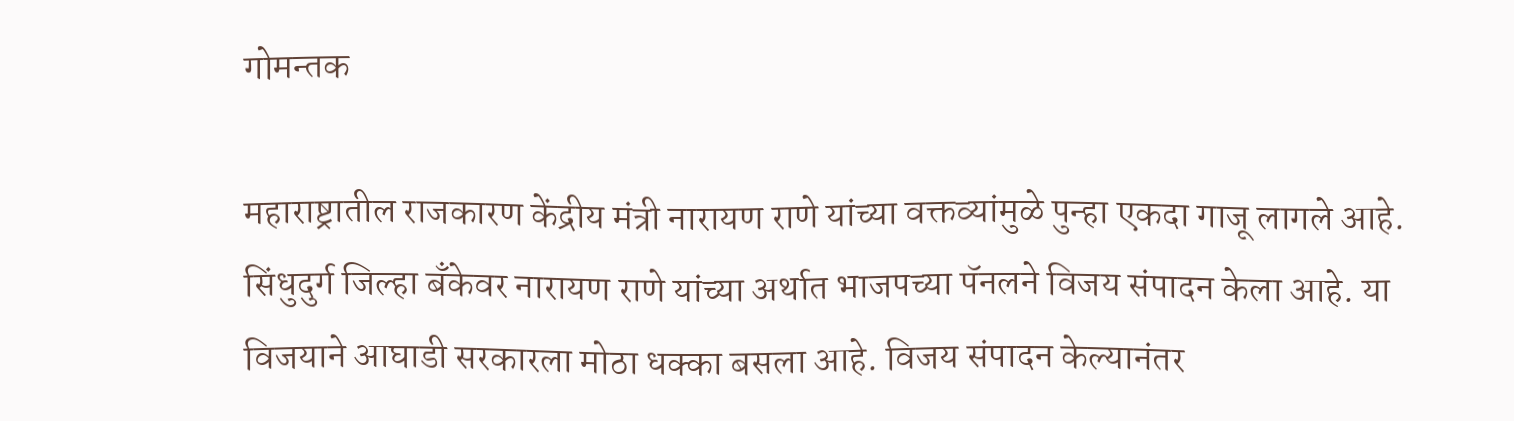गोमन्तक

महाराष्ट्रातील राजकारण केंद्रीय मंत्री नारायण राणे यांच्या वक्तव्यांमुळे पुन्हा एकदा गाजू लागले आहे. सिंधुदुर्ग जिल्हा बॅंकेवर नारायण राणे यांच्या अर्थात भाजपच्या पॅनलने विजय संपादन केला आहे. या विजयाने आघाडी सरकारला मोठा धक्का बसला आहे. विजय संपादन केल्यानंतर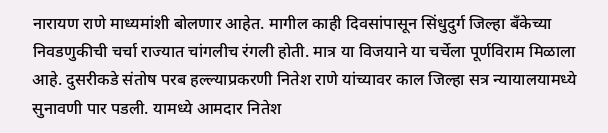नारायण राणे माध्यमांशी बोलणार आहेत. मागील काही दिवसांपासून सिंधुदुर्ग जिल्हा बॅंकेच्या निवडणुकीची चर्चा राज्यात चांगलीच रंगली होती. मात्र या विजयाने या चर्चेला पूर्णविराम मिळाला आहे. दुसरीकडे संतोष परब हल्ल्याप्रकरणी नितेश राणे यांच्यावर काल जिल्हा सत्र न्यायालयामध्ये सुनावणी पार पडली. यामध्ये आमदार नितेश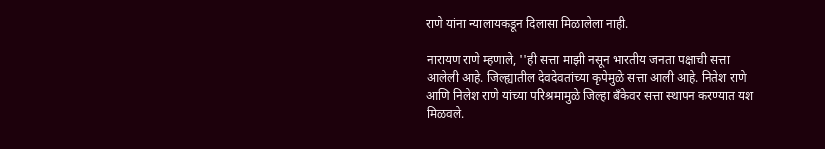राणे यांना न्यालायकडून दिलासा मिळालेला नाही.

नारायण राणे म्हणाले, ''ही सत्ता माझी नसून भारतीय जनता पक्षाची सत्ता आलेली आहे. जिल्ह्यातील देवदेवतांच्या कृपेमुळे सत्ता आली आहे. नितेश राणे आणि निलेश राणे यांच्या परिश्रमामुळे जिल्हा बॅंकेवर सत्ता स्थापन करण्यात यश मिळवले.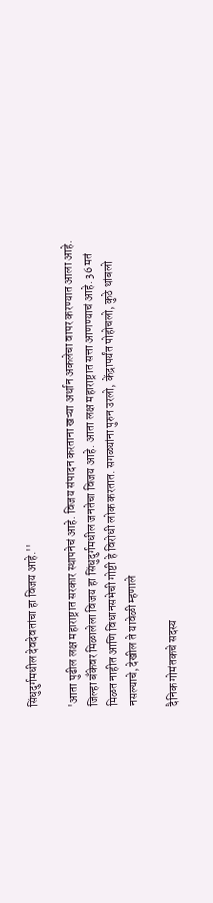सिंधुदुर्गमधील देवदेवतांचा हा विजय आहे.''

'आता पुढील लक्ष महाराष्ट्रात सरकार स्थापनेचं आहे. विजय संपादन करताना खऱ्या अर्थान अकलेचा वापर करण्यात आला आहे. जिल्हा बॅंकेवर मिळालेला विजय हा सिंधुदुर्गमधील जनतेचा विजय आहे. आता लक्ष महाराष्ट्रात सत्ता आणण्याचं आहे. 36 मतं मिळत नाहीत आणि विधानसभेची गोष्टी हे विरोधी लोक करतात. सगळ्यांना पुरुन उरलो, केंद्रापर्यंत पोहोचलो, कुठे थांबलो नसल्याचे, देखील ते यावेळी म्हणाले

दैनिक गोमंतकचे सदस्य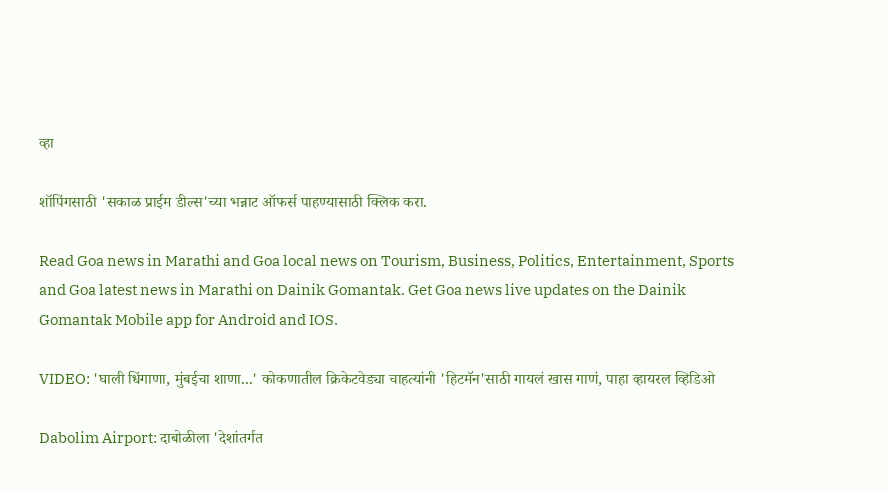व्हा

शॉपिंगसाठी 'सकाळ प्राईम डील्स'च्या भन्नाट ऑफर्स पाहण्यासाठी क्लिक करा.

Read Goa news in Marathi and Goa local news on Tourism, Business, Politics, Entertainment, Sports and Goa latest news in Marathi on Dainik Gomantak. Get Goa news live updates on the Dainik Gomantak Mobile app for Android and IOS.

VIDEO: 'घाली धिंगाणा, मुंबईचा शाणा...' कोकणातील क्रिकेटवेड्या चाहत्यांनी 'हिटमॅन'साठी गायलं खास गाणं, पाहा व्हायरल व्हिडिओ

Dabolim Airport: दाबोळीला 'देशांतर्गत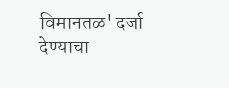विमानतळ' दर्जा देण्‍याचा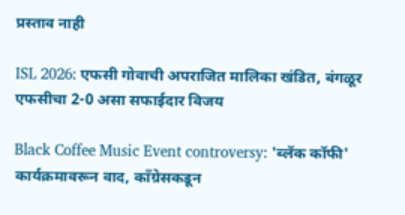प्रस्‍ताव नाही

ISL 2026: एफसी गोवाची अपराजित मालिका खंडित, बंगळूर एफसीचा 2-0 असा सफाईदार विजय

Black Coffee Music Event controversy: 'ब्लॅक कॉफी' कार्यक्रमावरून वाद, काँग्रेसकडून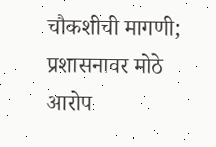चौकशीची मागणी; प्रशासनावर मोठे आरोप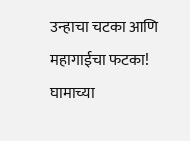उन्हाचा चटका आणि महागाईचा फटका! घामाच्या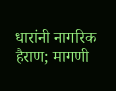धारांनी नागरिक हैराण; मागणी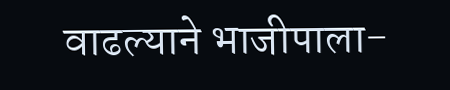वाढल्याने भाजीपाला-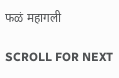फळं महागली

SCROLL FOR NEXT